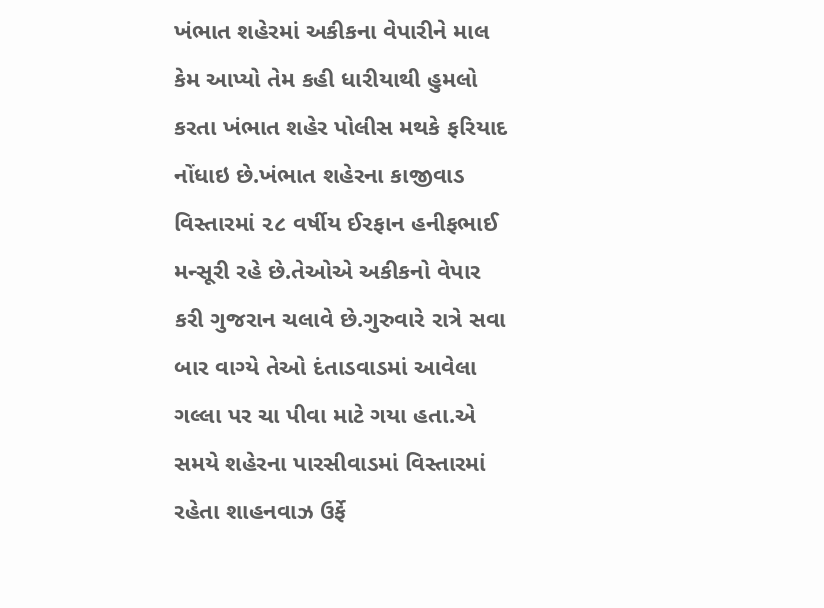ખંભાત શહેરમાં અકીકના વેપારીને માલ કેમ આપ્યો તેમ કહી ધારીયાથી હુમલો કરતા ખંભાત શહેર પોલીસ મથકે ફરિયાદ નોંધાઇ છે.ખંભાત શહેરના કાજીવાડ વિસ્તારમાં ૨૮ વર્ષીય ઈરફાન હનીફભાઈ મન્સૂરી રહે છે.તેઓએ અકીકનો વેપાર કરી ગુજરાન ચલાવે છે.ગુરુવારે રાત્રે સવા બાર વાગ્યે તેઓ દંતાડવાડમાં આવેલા ગલ્લા પર ચા પીવા માટે ગયા હતા.એ સમયે શહેરના પારસીવાડમાં વિસ્તારમાં રહેતા શાહનવાઝ ઉર્ફે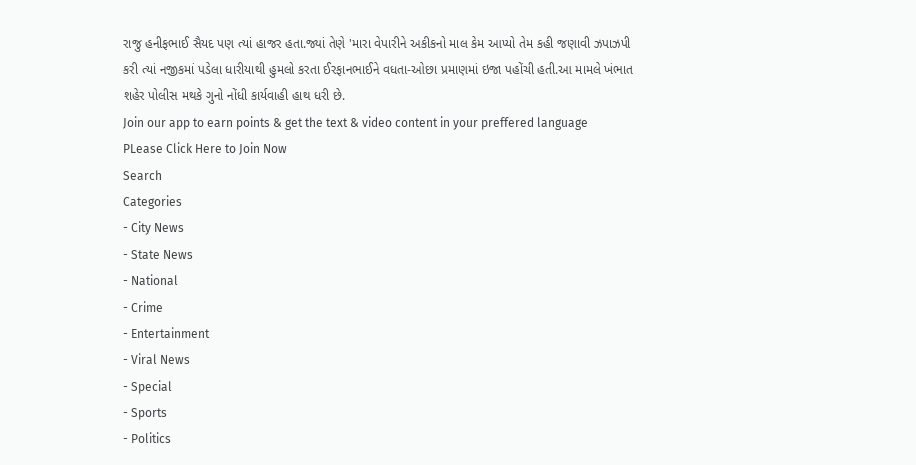રાજુ હનીફભાઈ સૈયદ પણ ત્યાં હાજર હતા.જ્યાં તેણે 'મારા વેપારીને અકીકનો માલ કેમ આપ્યો તેમ કહી જણાવી ઝપાઝપી કરી ત્યાં નજીકમાં પડેલા ધારીયાથી હુમલો કરતા ઈરફાનભાઈને વધતા-ઓછા પ્રમાણમાં ઇજા પહોંચી હતી.આ મામલે ખંભાત શહેર પોલીસ મથકે ગુનો નોંધી કાર્યવાહી હાથ ધરી છે.
Join our app to earn points & get the text & video content in your preffered language
PLease Click Here to Join Now
Search
Categories
- City News
- State News
- National
- Crime
- Entertainment
- Viral News
- Special
- Sports
- Politics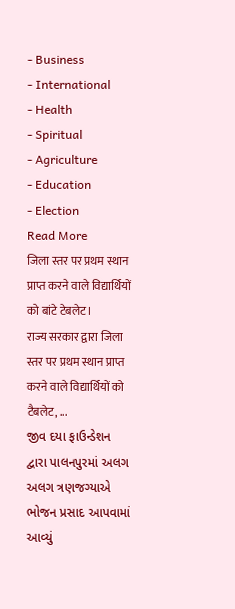- Business
- International
- Health
- Spiritual
- Agriculture
- Education
- Election
Read More
जिला स्तर पर प्रथम स्थान प्राप्त करने वाले विद्यार्थियों को बांटे टेबलेट।
राज्य सरकार द्वारा जिला स्तर पर प्रथम स्थान प्राप्त करने वाले विद्यार्थियों को टैबलेट, ...
જીવ દયા ફાઉન્ડેશન દ્વારા પાલનપુરમાં અલગ અલગ ત્રણજગ્યાએ ભોજન પ્રસાદ આપવામાં આવ્યું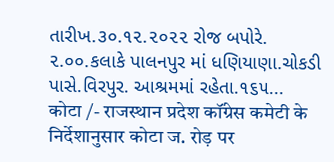તારીખ.૩૦.૧૨.૨૦૨૨ રોજ બપોરે. ૨.૦૦.કલાકે પાલનપુર માં ધણિયાણા.ચોકડી પાસે.વિરપુર. આશ્રમમાં રહેતા.૧૬૫...
कोटा /- राजस्थान प्रदेश कॉंग्रेस कमेटी के निर्देशानुसार कोटा ज. रोड़ पर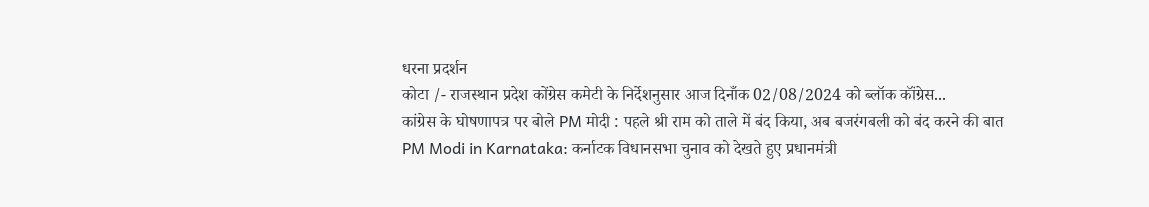धरना प्रदर्शन
कोटा /- राजस्थान प्रदेश कोंग्रेस कमेटी के निर्देशनुसार आज दिनाँक 02/08/2024 को ब्लॉक कॉंग्रेस...
कांग्रेस के घोषणापत्र पर बोले PM मोदी : पहले श्री राम को ताले में बंद किया, अब बजरंगबली को बंद करने की बात
PM Modi in Karnataka: कर्नाटक विधानसभा चुनाव को देखते हुए प्रधानमंत्री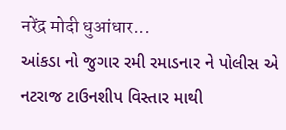नरेंद्र मोदी धुआंधार...
આંકડા નો જુગાર રમી રમાડનાર ને પોલીસ એ નટરાજ ટાઉનશીપ વિસ્તાર માથી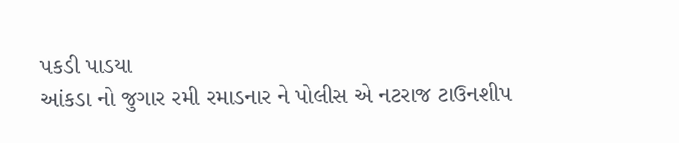પકડી પાડયા
આંકડા નો જુગાર રમી રમાડનાર ને પોલીસ એ નટરાજ ટાઉનશીપ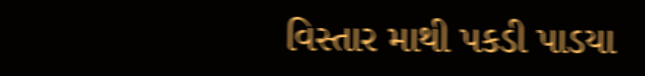વિસ્તાર માથી પકડી પાડયા